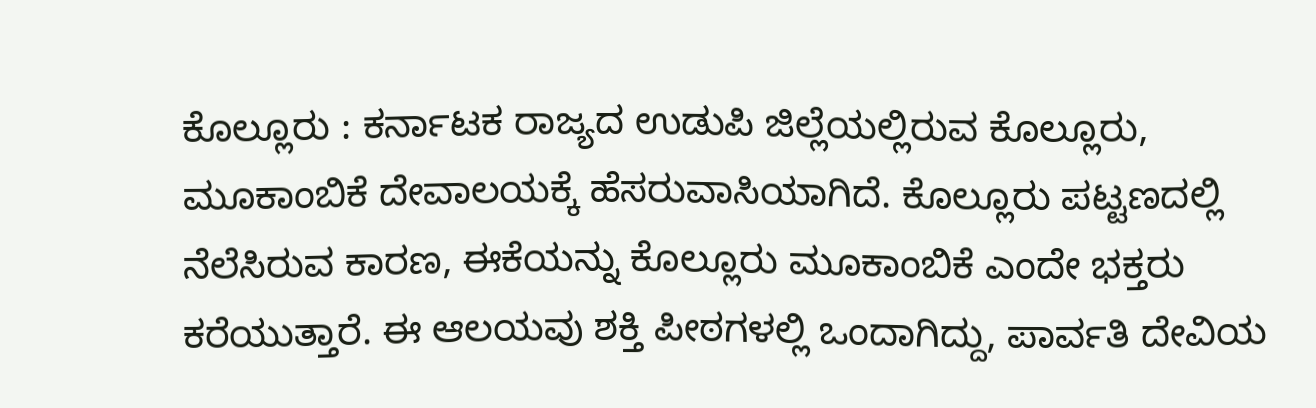ಕೊಲ್ಲೂರು : ಕರ್ನಾಟಕ ರಾಜ್ಯದ ಉಡುಪಿ ಜಿಲ್ಲೆಯಲ್ಲಿರುವ ಕೊಲ್ಲೂರು, ಮೂಕಾಂಬಿಕೆ ದೇವಾಲಯಕ್ಕೆ ಹೆಸರುವಾಸಿಯಾಗಿದೆ. ಕೊಲ್ಲೂರು ಪಟ್ಟಣದಲ್ಲಿ ನೆಲೆಸಿರುವ ಕಾರಣ, ಈಕೆಯನ್ನು ಕೊಲ್ಲೂರು ಮೂಕಾಂಬಿಕೆ ಎಂದೇ ಭಕ್ತರು ಕರೆಯುತ್ತಾರೆ. ಈ ಆಲಯವು ಶಕ್ತಿ ಪೀಠಗಳಲ್ಲಿ ಒಂದಾಗಿದ್ದು, ಪಾರ್ವತಿ ದೇವಿಯ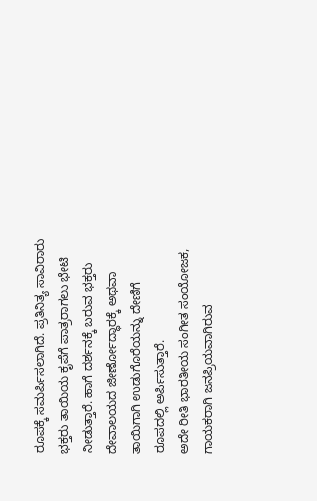ರೂಪಕ್ಕೆ ಸಮರ್ಪಿಸಲಾಗಿದೆ. ಪ್ರತಿನಿತ್ಯ ಸಾವಿರಾರು ಭಕ್ತರು ತಾಯಿಯ ಕೃಪೆಗೆ ಪಾತ್ರರಾಗಲು ಭೇಟಿ ನೀಡುತ್ತಾರೆ. ಹಾಗೆ ದರ್ಶನಕ್ಕೆ ಬರುವ ಭಕ್ತರು ದೇವಾಲಯದ ಜೀರ್ಣೋದ್ಧಾರಕ್ಕೆ ಅಥವಾ ತಾಯಿಗಾಗಿ ಉಡುಗೊರೆಯನ್ನು ದೇಣಿಗೆ ರೂಪದಲ್ಲಿ ಅರ್ಪಿಸುತ್ತಾರೆ.
ಅದೇ ರೀತಿ ಭಾರತೀಯ ಸಂಗೀತ ಸಂಯೋಜಕ, ಗಾಯಕರಾಗಿ ಜನಪ್ರಿಯವಾಗಿರುವ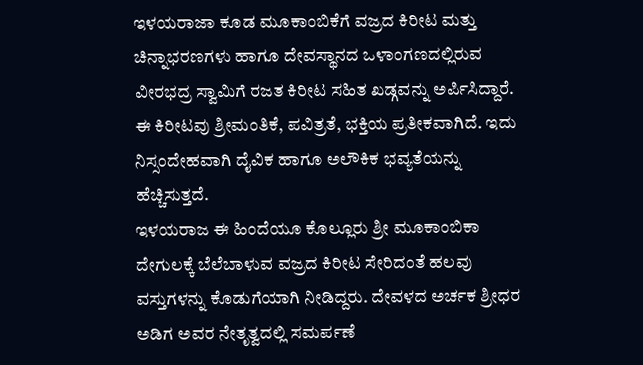ಇಳಯರಾಜಾ ಕೂಡ ಮೂಕಾಂಬಿಕೆಗೆ ವಜ್ರದ ಕಿರೀಟ ಮತ್ತು ಚಿನ್ನಾಭರಣಗಳು ಹಾಗೂ ದೇವಸ್ಥಾನದ ಒಳಾಂಗಣದಲ್ಲಿರುವ ವೀರಭದ್ರ ಸ್ವಾಮಿಗೆ ರಜತ ಕಿರೀಟ ಸಹಿತ ಖಡ್ಗವನ್ನು ಅರ್ಪಿಸಿದ್ದಾರೆ. ಈ ಕಿರೀಟವು ಶ್ರೀಮಂತಿಕೆ, ಪವಿತ್ರತೆ, ಭಕ್ತಿಯ ಪ್ರತೀಕವಾಗಿದೆ. ಇದು ನಿಸ್ಸಂದೇಹವಾಗಿ ದೈವಿಕ ಹಾಗೂ ಅಲೌಕಿಕ ಭವ್ಯತೆಯನ್ನು ಹೆಚ್ಚಿಸುತ್ತದೆ.
ಇಳಯರಾಜ ಈ ಹಿಂದೆಯೂ ಕೊಲ್ಲೂರು ಶ್ರೀ ಮೂಕಾಂಬಿಕಾ ದೇಗುಲಕ್ಕೆ ಬೆಲೆಬಾಳುವ ವಜ್ರದ ಕಿರೀಟ ಸೇರಿದಂತೆ ಹಲವು ವಸ್ತುಗಳನ್ನು ಕೊಡುಗೆಯಾಗಿ ನೀಡಿದ್ದರು. ದೇವಳದ ಅರ್ಚಕ ಶ್ರೀಧರ ಅಡಿಗ ಅವರ ನೇತೃತ್ವದಲ್ಲಿ ಸಮರ್ಪಣೆ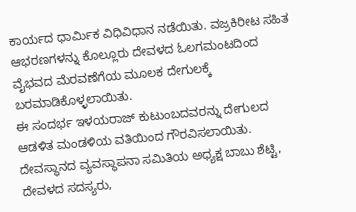ಕಾರ್ಯದ ಧಾರ್ಮಿಕ ವಿಧಿವಿಧಾನ ನಡೆಯಿತು. ವಜ್ರಕಿರೀಟ ಸಹಿತ ಆಭರಣಗಳನ್ನು ಕೊಲ್ಲೂರು ದೇವಳದ ಓಲಗಮಂಟದಿಂದ ವೈಭವದ ಮೆರವಣೆಗೆಯ ಮೂಲಕ ದೇಗುಲಕ್ಕೆ ಬರಮಾಡಿಕೊಳ್ಳಲಾಯಿತು.
ಈ ಸಂದರ್ಭ ಇಳಯರಾಜ್ ಕುಟುಂಬದವರನ್ನು ದೇಗುಲದ ಆಡಳಿತ ಮಂಡಳಿಯ ವತಿಯಿಂದ ಗೌರವಿಸಲಾಯಿತು.
ದೇವಸ್ಥಾನದ ವ್ಯವಸ್ಥಾಪನಾ ಸಮಿತಿಯ ಅಧ್ಯಕ್ಷ ಬಾಬು ಶೆಟ್ಟಿ, ದೇವಳದ ಸದಸ್ಯರು,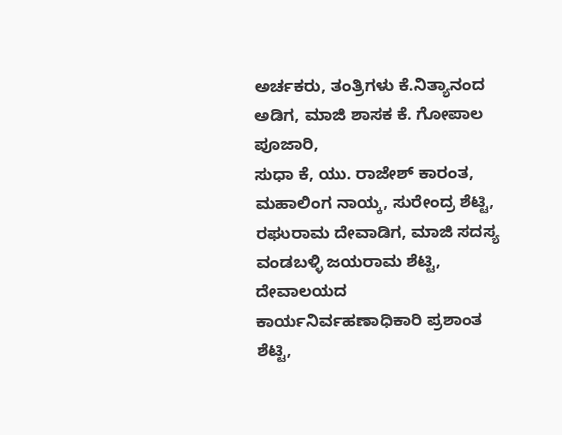ಅರ್ಚಕರು, ತಂತ್ರಿಗಳು ಕೆ.ನಿತ್ಯಾನಂದ ಅಡಿಗ, ಮಾಜಿ ಶಾಸಕ ಕೆ. ಗೋಪಾಲ ಪೂಜಾರಿ,
ಸುಧಾ ಕೆ, ಯು. ರಾಜೇಶ್ ಕಾರಂತ, ಮಹಾಲಿಂಗ ನಾಯ್ಕ, ಸುರೇಂದ್ರ ಶೆಟ್ಟಿ, ರಘುರಾಮ ದೇವಾಡಿಗ, ಮಾಜಿ ಸದಸ್ಯ ವಂಡಬಳ್ಳಿ ಜಯರಾಮ ಶೆಟ್ಟಿ, ದೇವಾಲಯದ ಕಾರ್ಯನಿರ್ವಹಣಾಧಿಕಾರಿ ಪ್ರಶಾಂತ ಶೆಟ್ಟಿ,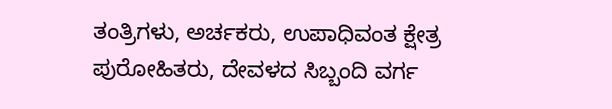ತಂತ್ರಿಗಳು, ಅರ್ಚಕರು, ಉಪಾಧಿವಂತ ಕ್ಷೇತ್ರ ಪುರೋಹಿತರು, ದೇವಳದ ಸಿಬ್ಬಂದಿ ವರ್ಗ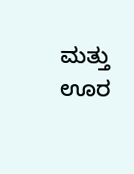ಮತ್ತು ಊರ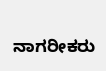ನಾಗರೀಕರು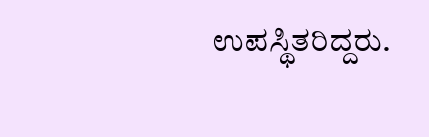ಉಪಸ್ಥಿತರಿದ್ದರು.